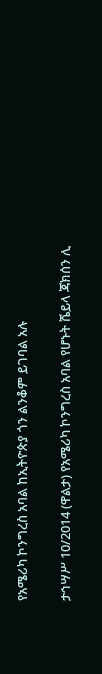የአሜሪካ ኮንግረስ አባል ከኢትዮጵያ ጎን ልንቆም ይገባል አሉ

ታኅሣሥ 10/2014 (ዋልታ) የአሜሪካ ኮንግረስ አባል የሆኑት ሼይላ ጃክሰን ሊ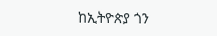ከኢትዮጵያ ጎን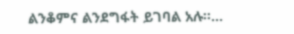ልንቆምና ልንደግፋት ይገባል አሉ፡፡…